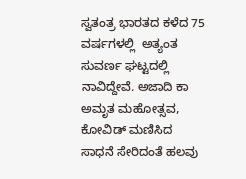ಸ್ವತಂತ್ರ ಭಾರತದ ಕಳೆದ 75 ವರ್ಷಗಳಲ್ಲಿ  ಅತ್ಯಂತ ಸುವರ್ಣ ಘಟ್ಟದಲ್ಲಿ ನಾವಿದ್ದೇವೆ. ಅಜಾದಿ ಕಾ ಅಮೃತ ಮಹೋತ್ಸವ, ಕೋವಿಡ್ ಮಣಿಸಿದ ಸಾಧನೆ ಸೇರಿದಂತೆ ಹಲವು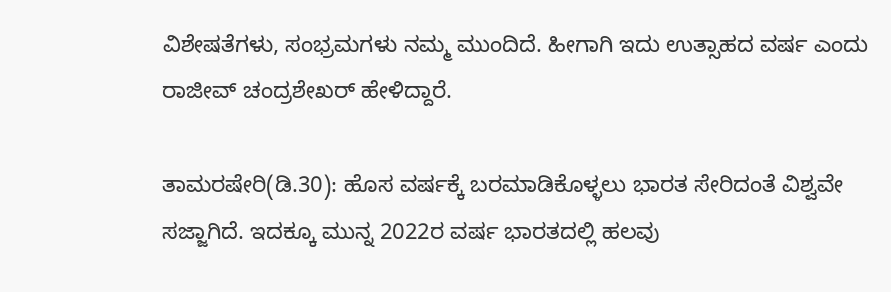ವಿಶೇಷತೆಗಳು, ಸಂಭ್ರಮಗಳು ನಮ್ಮ ಮುಂದಿದೆ. ಹೀಗಾಗಿ ಇದು ಉತ್ಸಾಹದ ವರ್ಷ ಎಂದು ರಾಜೀವ್ ಚಂದ್ರಶೇಖರ್ ಹೇಳಿದ್ದಾರೆ.

ತಾಮರಷೇರಿ(ಡಿ.30): ಹೊಸ ವರ್ಷಕ್ಕೆ ಬರಮಾಡಿಕೊಳ್ಳಲು ಭಾರತ ಸೇರಿದಂತೆ ವಿಶ್ವವೇ ಸಜ್ಜಾಗಿದೆ. ಇದಕ್ಕೂ ಮುನ್ನ 2022ರ ವರ್ಷ ಭಾರತದಲ್ಲಿ ಹಲವು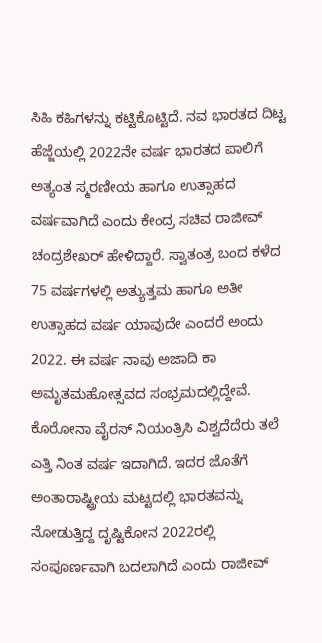ಸಿಹಿ ಕಹಿಗಳನ್ನು ಕಟ್ಟಿಕೊಟ್ಟಿದೆ. ನವ ಭಾರತದ ದಿಟ್ಟ ಹೆಜ್ಜೆಯಲ್ಲಿ 2022ನೇ ವರ್ಷ ಭಾರತದ ಪಾಲಿಗೆ ಅತ್ಯಂತ ಸ್ಮರಣೀಯ ಹಾಗೂ ಉತ್ಸಾಹದ ವರ್ಷವಾಗಿದೆ ಎಂದು ಕೇಂದ್ರ ಸಚಿವ ರಾಜೀವ್ ಚಂದ್ರಶೇಖರ್ ಹೇಳಿದ್ದಾರೆ. ಸ್ವಾತಂತ್ರ ಬಂದ ಕಳೆದ 75 ವರ್ಷಗಳಲ್ಲಿ ಅತ್ಯುತ್ತಮ ಹಾಗೂ ಅತೀ ಉತ್ಸಾಹದ ವರ್ಷ ಯಾವುದೇ ಎಂದರೆ ಅಂದು 2022. ಈ ವರ್ಷ ನಾವು ಅಜಾದಿ ಕಾ ಅಮೃತಮಹೋತ್ಸವದ ಸಂಭ್ರಮದಲ್ಲಿದ್ದೇವೆ. ಕೊರೋನಾ ವೈರಸ್ ನಿಯಂತ್ರಿಸಿ ವಿಶ್ವದೆದೆರು ತಲೆ ಎತ್ತಿ ನಿಂತ ವರ್ಷ ಇದಾಗಿದೆ. ಇದರ ಜೊತೆಗೆ ಅಂತಾರಾಷ್ಟ್ರೀಯ ಮಟ್ಟದಲ್ಲಿ ಭಾರತವನ್ನು ನೋಡುತ್ತಿದ್ದ ದೃಷ್ಟಿಕೋನ 2022ರಲ್ಲಿ ಸಂಪೂರ್ಣವಾಗಿ ಬದಲಾಗಿದೆ ಎಂದು ರಾಜೀವ್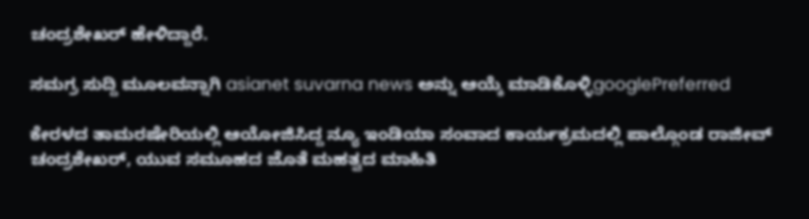ಚಂದ್ರಶೇಖರ್ ಹೇಳಿದ್ದಾರೆ.

ಸಮಗ್ರ ಸುದ್ದಿ ಮೂಲವನ್ನಾಗಿ asianet suvarna news ಅನ್ನು ಆಯ್ಕೆ ಮಾಡಿಕೊಳ್ಳಿgooglePreferred

ಕೇರಳದ ತಾಮರಷೇರಿಯಲ್ಲಿ ಆಯೋಜಿಸಿದ್ದ ನ್ಯೂ ಇಂಡಿಯಾ ಸಂವಾದ ಕಾರ್ಯಕ್ರಮದಲ್ಲಿ ಪಾಲ್ಗೊಂಡ ರಾಜೀವ್ ಚಂದ್ರಶೇಖರ್, ಯುವ ಸಮೂಹದ ಜೊತೆ ಮಹತ್ವದ ಮಾಹಿತಿ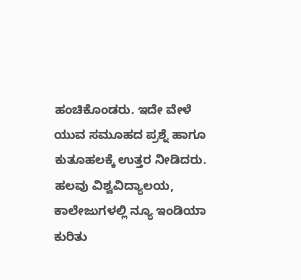ಹಂಚಿಕೊಂಡರು. ಇದೇ ವೇಳೆ ಯುವ ಸಮೂಹದ ಪ್ರಶ್ನೆ ಹಾಗೂ ಕುತೂಹಲಕ್ಕೆ ಉತ್ತರ ನೀಡಿದರು. ಹಲವು ವಿಶ್ವವಿದ್ಯಾಲಯ, ಕಾಲೇಜುಗಳಲ್ಲಿ ನ್ಯೂ ಇಂಡಿಯಾ ಕುರಿತು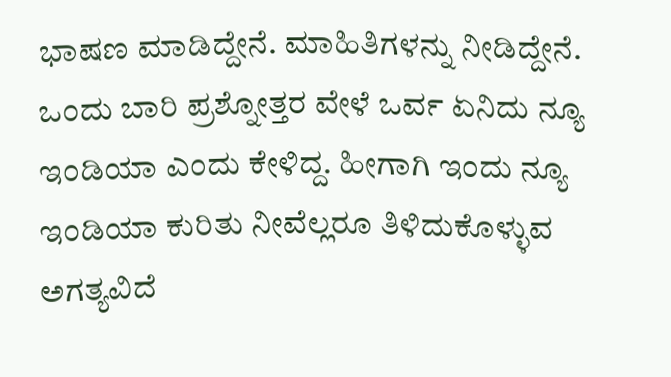ಭಾಷಣ ಮಾಡಿದ್ದೇನೆ. ಮಾಹಿತಿಗಳನ್ನು ನೀಡಿದ್ದೇನೆ. ಒಂದು ಬಾರಿ ಪ್ರಶ್ನೋತ್ತರ ವೇಳೆ ಒರ್ವ ಏನಿದು ನ್ಯೂ ಇಂಡಿಯಾ ಎಂದು ಕೇಳಿದ್ದ. ಹೀಗಾಗಿ ಇಂದು ನ್ಯೂ ಇಂಡಿಯಾ ಕುರಿತು ನೀವೆಲ್ಲರೂ ತಿಳಿದುಕೊಳ್ಳುವ ಅಗತ್ಯವಿದೆ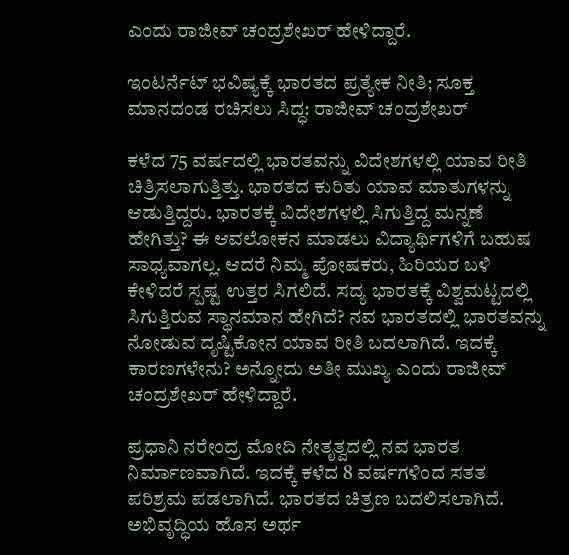ಎಂದು ರಾಜೀವ್ ಚಂದ್ರಶೇಖರ್ ಹೇಳಿದ್ದಾರೆ.

ಇಂಟರ್ನೆಟ್‌ ಭವಿಷ್ಯಕ್ಕೆ ಭಾರತದ ಪ್ರತ್ಯೇಕ ನೀತಿ; ಸೂಕ್ತ ಮಾನದಂಡ ರಚಿಸಲು ಸಿದ್ಧ: ರಾಜೀವ್‌ ಚಂದ್ರಶೇಖರ್‌

ಕಳೆದ 75 ವರ್ಷದಲ್ಲಿ ಭಾರತವನ್ನು ವಿದೇಶಗಳಲ್ಲಿ ಯಾವ ರೀತಿ ಚಿತ್ರಿಸಲಾಗುತ್ತಿತ್ತು. ಭಾರತದ ಕುರಿತು ಯಾವ ಮಾತುಗಳನ್ನು ಆಡುತ್ತಿದ್ದರು. ಭಾರತಕ್ಕೆ ವಿದೇಶಗಳಲ್ಲಿ ಸಿಗುತ್ತಿದ್ದ ಮನ್ನಣೆ ಹೇಗಿತ್ತು? ಈ ಆವಲೋಕನ ಮಾಡಲು ವಿದ್ಯಾರ್ಥಿಗಳಿಗೆ ಬಹುಷ ಸಾಧ್ಯವಾಗಲ್ಲ. ಆದರೆ ನಿಮ್ಮ ಪೋಷಕರು, ಹಿರಿಯರ ಬಳಿ ಕೇಳಿದರೆ ಸ್ಪಷ್ಟ ಉತ್ತರ ಸಿಗಲಿದೆ. ಸದ್ಯ ಭಾರತಕ್ಕೆ ವಿಶ್ವಮಟ್ಟದಲ್ಲಿ ಸಿಗುತ್ತಿರುವ ಸ್ಥಾನಮಾನ ಹೇಗಿದೆ? ನವ ಭಾರತದಲ್ಲಿ ಭಾರತವನ್ನು ನೋಡುವ ದೃಷ್ಟಿಕೋನ ಯಾವ ರೀತಿ ಬದಲಾಗಿದೆ. ಇದಕ್ಕೆ ಕಾರಣಗಳೇನು? ಅನ್ನೋದು ಅತೀ ಮುಖ್ಯ ಎಂದು ರಾಜೀವ್ ಚಂದ್ರಶೇಖರ್ ಹೇಳಿದ್ದಾರೆ.

ಪ್ರಧಾನಿ ನರೇಂದ್ರ ಮೋದಿ ನೇತೃತ್ವದಲ್ಲಿ ನವ ಭಾರತ ನಿರ್ಮಾಣವಾಗಿದೆ. ಇದಕ್ಕೆ ಕಳೆದ 8 ವರ್ಷಗಳಿಂದ ಸತತ ಪರಿಶ್ರಮ ಪಡಲಾಗಿದೆ. ಭಾರತದ ಚಿತ್ರಣ ಬದಲಿಸಲಾಗಿದೆ. ಅಭಿವೃದ್ಧಿಯ ಹೊಸ ಅರ್ಥ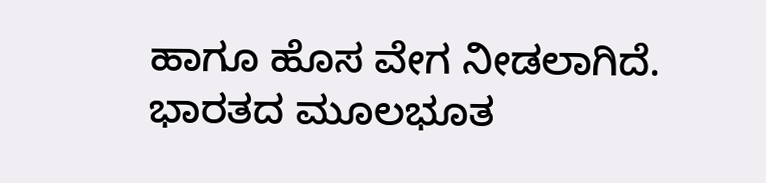ಹಾಗೂ ಹೊಸ ವೇಗ ನೀಡಲಾಗಿದೆ. ಭಾರತದ ಮೂಲಭೂತ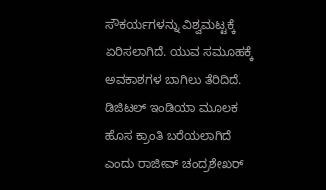ಸೌಕರ್ಯಗಳನ್ನು ವಿಶ್ವಮಟ್ಟಕ್ಕೆ ಏರಿಸಲಾಗಿದೆ. ಯುವ ಸಮೂಹಕ್ಕೆ ಅವಕಾಶಗಳ ಬಾಗಿಲು ತೆರಿದಿದೆ. ಡಿಜಿಟಲ್ ಇಂಡಿಯಾ ಮೂಲಕ ಹೊಸ ಕ್ರಾಂತಿ ಬರೆಯಲಾಗಿದೆ ಎಂದು ರಾಜೀವ್ ಚಂದ್ರಶೇಖರ್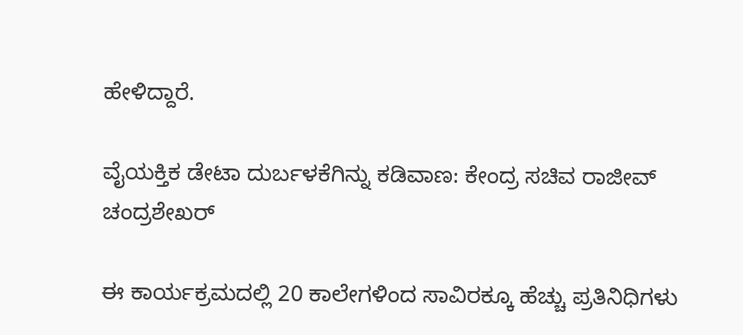ಹೇಳಿದ್ದಾರೆ.

ವೈಯಕ್ತಿಕ ಡೇಟಾ ದುರ್ಬಳಕೆಗಿನ್ನು ಕಡಿವಾಣ: ಕೇಂದ್ರ ಸಚಿವ ರಾಜೀವ್‌ ಚಂದ್ರಶೇಖರ್‌

ಈ ಕಾರ್ಯಕ್ರಮದಲ್ಲಿ 20 ಕಾಲೇಗಳಿಂದ ಸಾವಿರಕ್ಕೂ ಹೆಚ್ಚು ಪ್ರತಿನಿಧಿಗಳು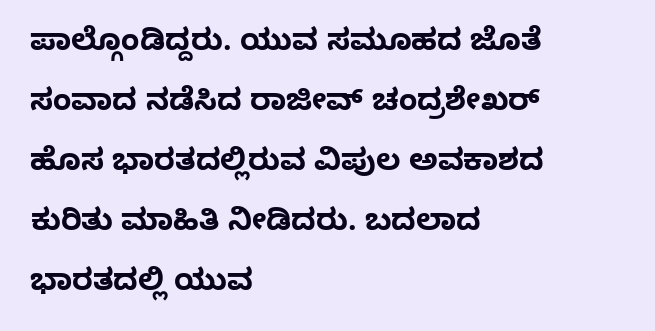ಪಾಲ್ಗೊಂಡಿದ್ದರು. ಯುವ ಸಮೂಹದ ಜೊತೆ ಸಂವಾದ ನಡೆಸಿದ ರಾಜೀವ್ ಚಂದ್ರಶೇಖರ್ ಹೊಸ ಭಾರತದಲ್ಲಿರುವ ವಿಪುಲ ಅವಕಾಶದ ಕುರಿತು ಮಾಹಿತಿ ನೀಡಿದರು. ಬದಲಾದ ಭಾರತದಲ್ಲಿ ಯುವ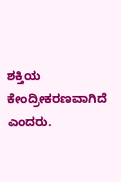ಶಕ್ತಿಯ ಕೇಂದ್ರೀಕರಣವಾಗಿದೆ ಎಂದರು.